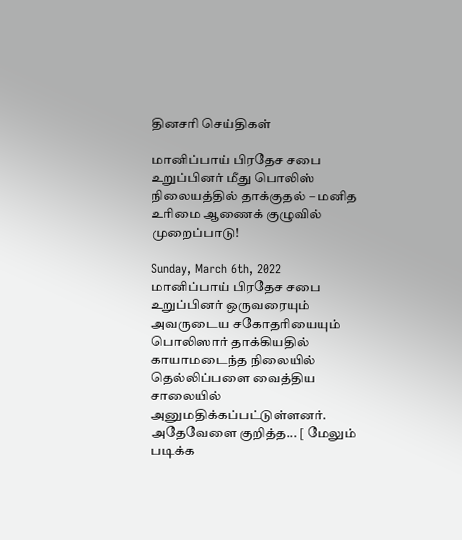தினசரி செய்திகள்

மானிப்பாய் பிரதேச சபை உறுப்பினர் மீது பொலிஸ் நிலையத்தில் தாக்குதல் – மனித உரிமை ஆணைக் குழுவில் முறைப்பாடு!

Sunday, March 6th, 2022
மானிப்பாய் பிரதேச சபை உறுப்பினர் ஒருவரையும் அவருடைய சகோதரியையும் பொலிஸார் தாக்கியதில் காயாமடைந்த நிலையில் தெல்லிப்பளை வைத்திய சாலையில் அனுமதிக்கப்பட்டுள்ளனர். அதேவேளை குறித்த... [ மேலும் படிக்க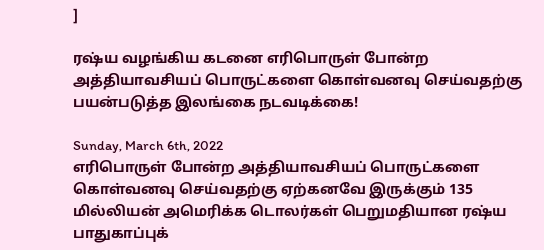]

ரஷ்ய வழங்கிய கடனை எரிபொருள் போன்ற அத்தியாவசியப் பொருட்களை கொள்வனவு செய்வதற்கு பயன்படுத்த இலங்கை நடவடிக்கை!

Sunday, March 6th, 2022
எரிபொருள் போன்ற அத்தியாவசியப் பொருட்களை கொள்வனவு செய்வதற்கு ஏற்கனவே இருக்கும் 135 மில்லியன் அமெரிக்க டொலர்கள் பெறுமதியான ரஷ்ய பாதுகாப்புக்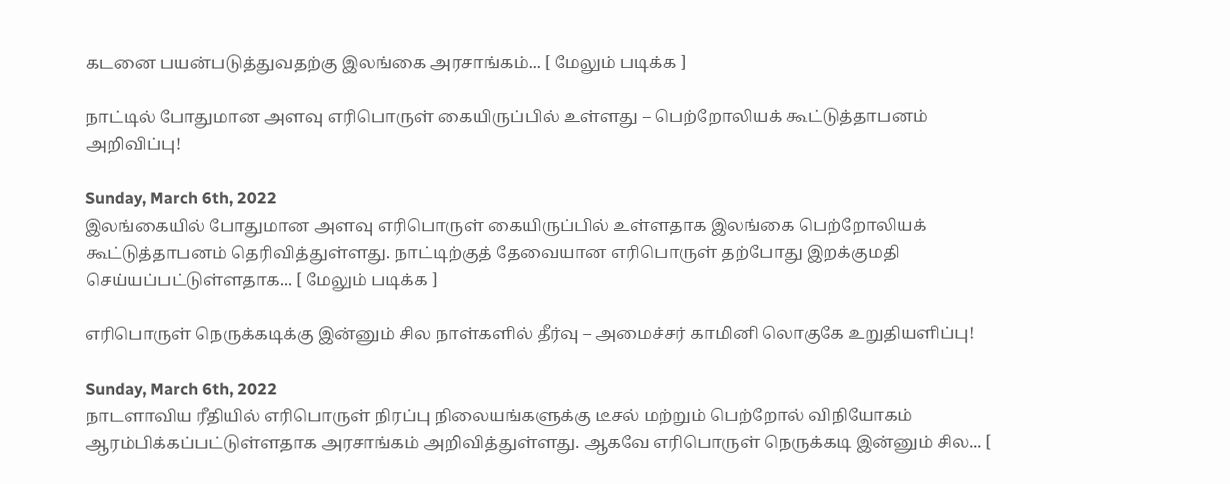கடனை பயன்படுத்துவதற்கு இலங்கை அரசாங்கம்... [ மேலும் படிக்க ]

நாட்டில் போதுமான அளவு எரிபொருள் கையிருப்பில் உள்ளது – பெற்றோலியக் கூட்டுத்தாபனம் அறிவிப்பு!

Sunday, March 6th, 2022
இலங்கையில் போதுமான அளவு எரிபொருள் கையிருப்பில் உள்ளதாக இலங்கை பெற்றோலியக் கூட்டுத்தாபனம் தெரிவித்துள்ளது. நாட்டிற்குத் தேவையான எரிபொருள் தற்போது இறக்குமதி செய்யப்பட்டுள்ளதாக... [ மேலும் படிக்க ]

எரிபொருள் நெருக்கடிக்கு இன்னும் சில நாள்களில் தீர்வு – அமைச்சர் காமினி லொகுகே உறுதியளிப்பு!

Sunday, March 6th, 2022
நாடளாவிய ரீதியில் எரிபொருள் நிரப்பு நிலையங்களுக்கு டீசல் மற்றும் பெற்றோல் விநியோகம் ஆரம்பிக்கப்பட்டுள்ளதாக அரசாங்கம் அறிவித்துள்ளது. ஆகவே எரிபொருள் நெருக்கடி இன்னும் சில... [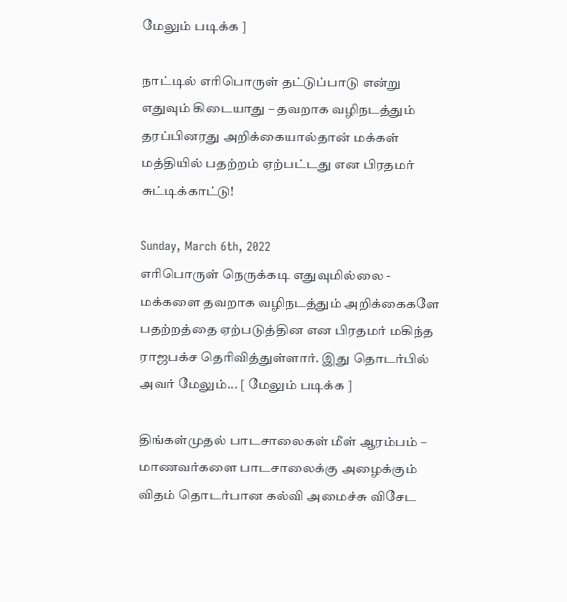மேலும் படிக்க ]

நாட்டில் எரிபொருள் தட்டுப்பாடு என்று எதுவும் கிடையாது – தவறாக வழிநடத்தும் தரப்பினரது அறிக்கையால்தான் மக்கள் மத்தியில் பதற்றம் ஏற்பட்டது என பிரதமர் சுட்டிக்காட்டு!

Sunday, March 6th, 2022
எரிபொருள் நெருக்கடி எதுவுமில்லை - மக்களை தவறாக வழிநடத்தும் அறிக்கைகளே பதற்றத்தை ஏற்படுத்தின என பிரதமர் மகிந்த ராஜபக்ச தெரிவித்துள்ளார். இது தொடர்பில் அவர் மேலும்... [ மேலும் படிக்க ]

திங்கள்முதல் பாடசாலைகள் மீள் ஆரம்பம் – மாணவர்களை பாடசாலைக்கு அழைக்கும் விதம் தொடர்பான கல்வி அமைச்சு விசேட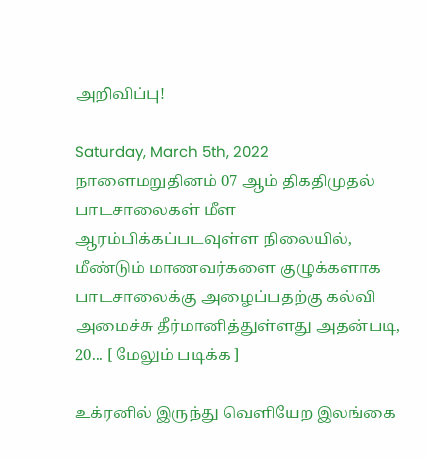அறிவிப்பு!

Saturday, March 5th, 2022
நாளைமறுதினம் 07 ஆம் திகதிமுதல் பாடசாலைகள் மீள ஆரம்பிக்கப்படவுள்ள நிலையில், மீண்டும் மாணவர்களை குழுக்களாக பாடசாலைக்கு அழைப்பதற்கு கல்வி அமைச்சு தீர்மானித்துள்ளது அதன்படி, 20... [ மேலும் படிக்க ]

உக்ரனில் இருந்து வெளியேற இலங்கை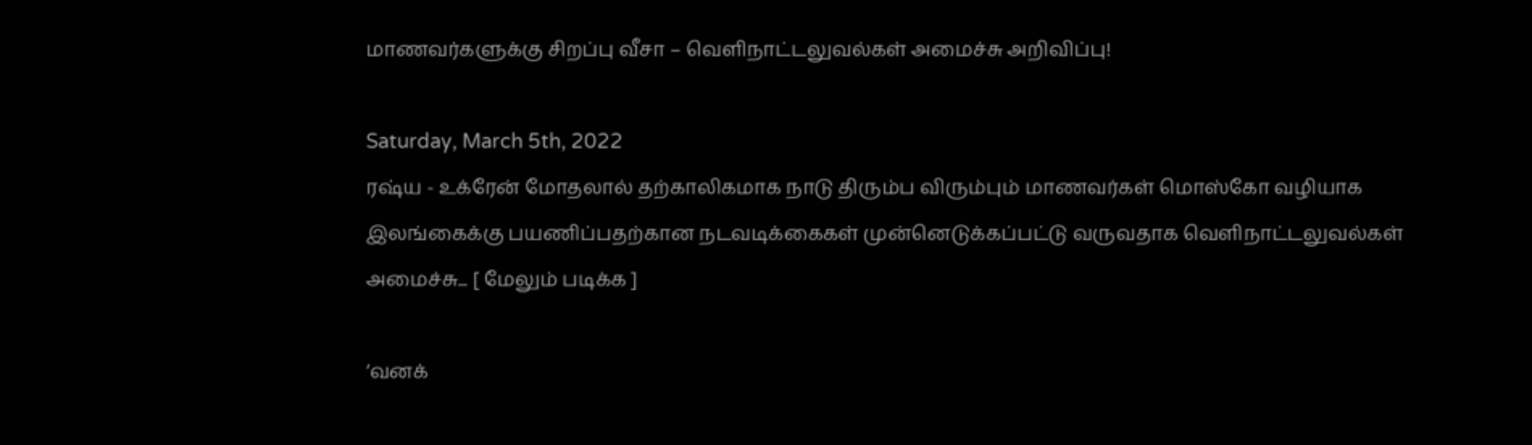மாணவர்களுக்கு சிறப்பு வீசா – வெளிநாட்டலுவல்கள் அமைச்சு அறிவிப்பு!

Saturday, March 5th, 2022
ரஷ்ய - உக்ரேன் மோதலால் தற்காலிகமாக நாடு திரும்ப விரும்பும் மாணவர்கள் மொஸ்கோ வழியாக இலங்கைக்கு பயணிப்பதற்கான நடவடிக்கைகள் முன்னெடுக்கப்பட்டு வருவதாக வெளிநாட்டலுவல்கள் அமைச்சு... [ மேலும் படிக்க ]

‘வனக்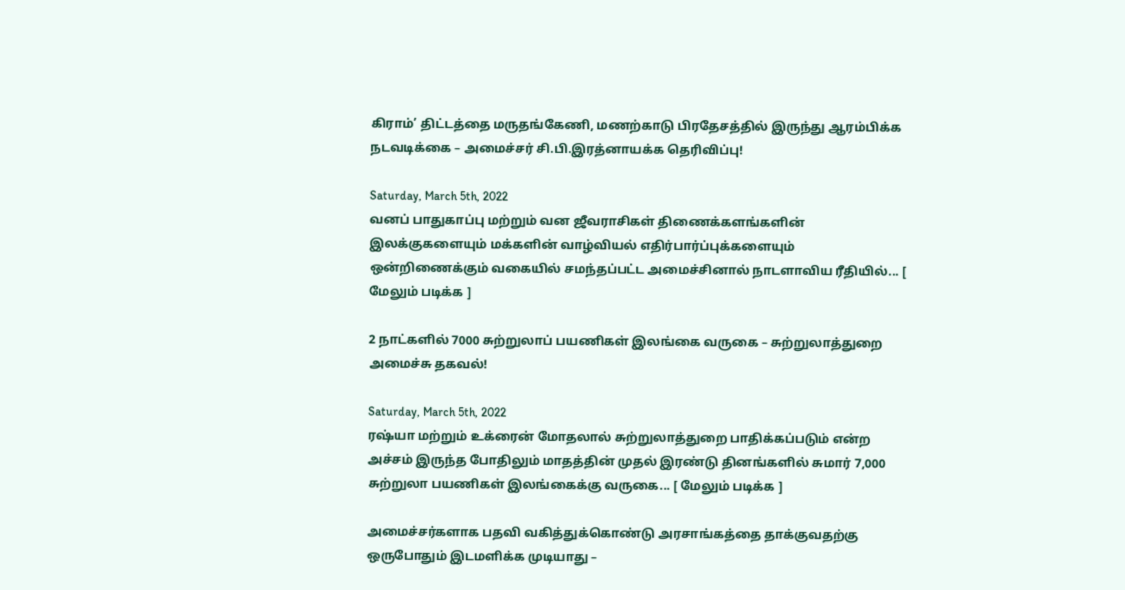கிராம்’ திட்டத்தை மருதங்கேணி, மணற்காடு பிரதேசத்தில் இருந்து ஆரம்பிக்க நடவடிக்கை – அமைச்சர் சி.பி.இரத்னாயக்க தெரிவிப்பு!

Saturday, March 5th, 2022
வனப் பாதுகாப்பு மற்றும் வன ஜீவராசிகள் திணைக்களங்களின் இலக்குகளையும் மக்களின் வாழ்வியல் எதிர்பார்ப்புக்களையும் ஒன்றிணைக்கும் வகையில் சமந்தப்பட்ட அமைச்சினால் நாடளாவிய ரீதியில்... [ மேலும் படிக்க ]

2 நாட்களில் 7000 சுற்றுலாப் பயணிகள் இலங்கை வருகை – சுற்றுலாத்துறை அமைச்சு தகவல்!

Saturday, March 5th, 2022
ரஷ்யா மற்றும் உக்ரைன் மோதலால் சுற்றுலாத்துறை பாதிக்கப்படும் என்ற அச்சம் இருந்த போதிலும் மாதத்தின் முதல் இரண்டு தினங்களில் சுமார் 7,000 சுற்றுலா பயணிகள் இலங்கைக்கு வருகை... [ மேலும் படிக்க ]

அமைச்சர்களாக பதவி வகித்துக்கொண்டு அரசாங்கத்தை தாக்குவதற்கு ஒருபோதும் இடமளிக்க முடியாது –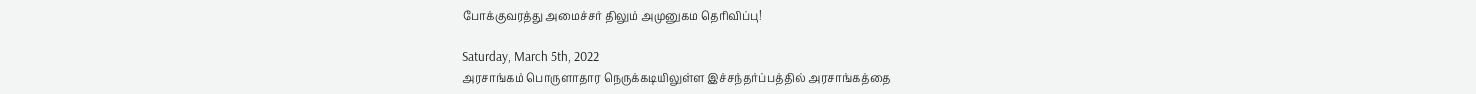போக்குவரத்து அமைச்சர் திலும் அமுனுகம தெரிவிப்பு!

Saturday, March 5th, 2022
அரசாங்கம் பொருளாதார நெருக்கடியிலுள்ள இச்சந்தர்ப்பத்தில் அரசாங்கத்தை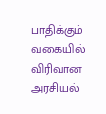பாதிக்கும் வகையில் விரிவான அரசியல்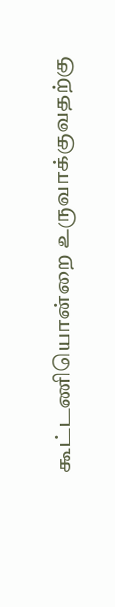கூட்டணியொன்றை உருவாக்குவதற்கு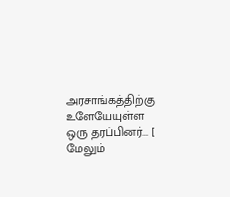அரசாங்கத்திற்கு உளேயேயுள்ள ஒரு தரப்பினர்... [ மேலும்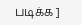படிக்க ]